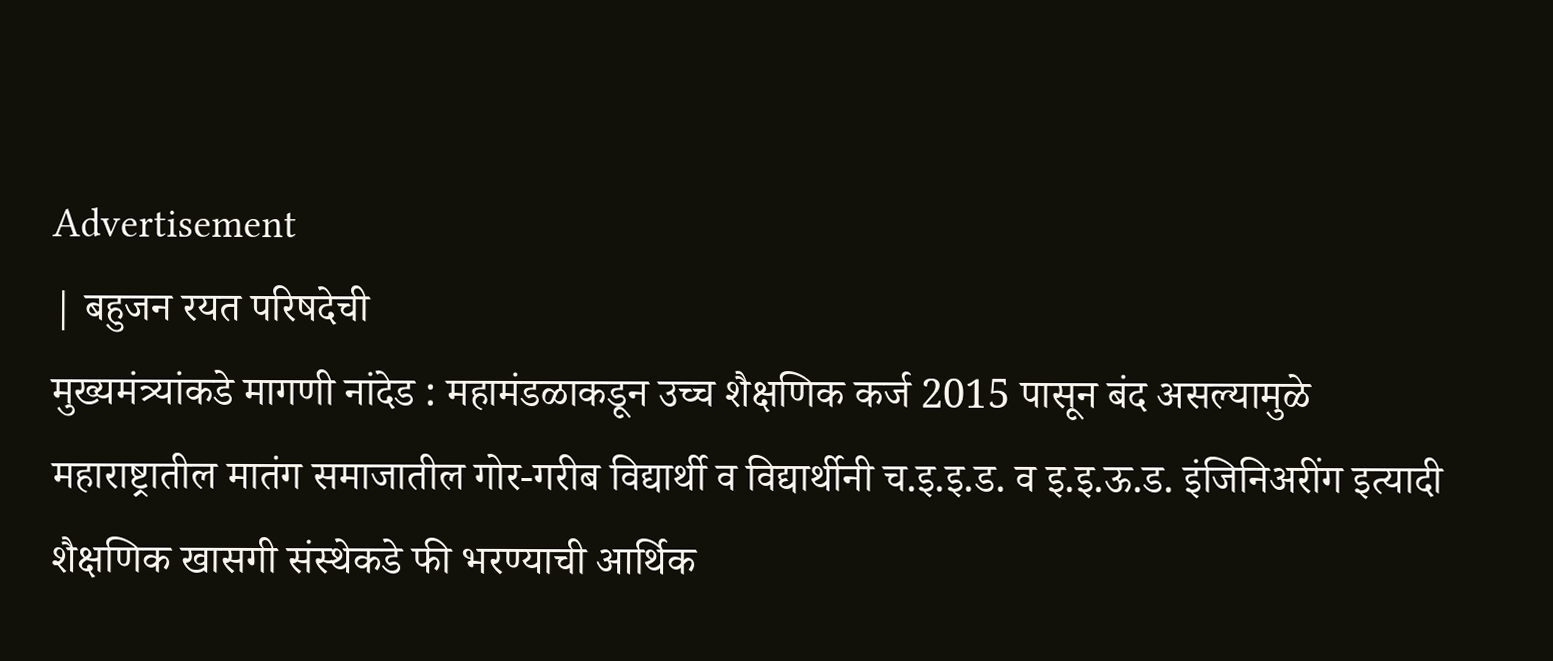Advertisement
| बहुजन रयत परिषदेची
मुख्यमंत्र्यांकडे मागणी नांदेड : महामंडळाकडून उच्च शैक्षणिक कर्ज 2015 पासून बंद असल्यामुळे महाराष्ट्रातील मातंग समाजातील गोर-गरीब विद्यार्थी व विद्यार्थीनी च.इ.इ.ड. व इ.इ.ऊ.ड. इंजिनिअरींग इत्यादी शैक्षणिक खासगी संस्थेकडे फी भरण्याची आर्थिक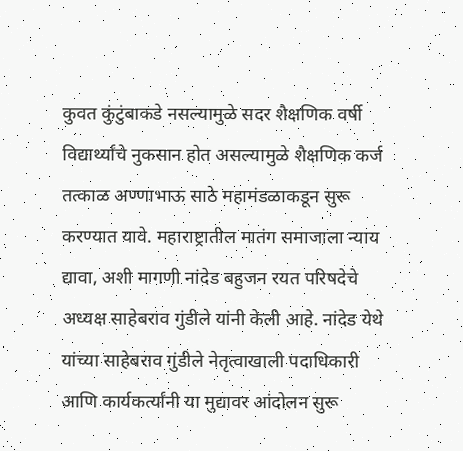कुवत कुंटुंबाकडे नसल्यामुळे सदर शैक्षणिक वर्षी विद्यार्थ्यांचे नुकसान होत असल्यामुळे शैक्षणिक कर्ज तत्काळ अण्णाभाऊ साठे महामंडळाकडून सुरू करण्यात यावे. महाराष्ट्रातील मातंग समाजाला न्याय द्यावा, अशी मागणी नांदेड बहुजन रयत परिषदेचे अध्यक्ष साहेबराव गुंडीले यांनी केली आहे. नांदेड येथे यांच्या साहेबराव गुंडीले नेतृत्वाखाली पदाधिकारी आणि कार्यकर्त्यांनी या मुद्यावर आंदोलन सुरू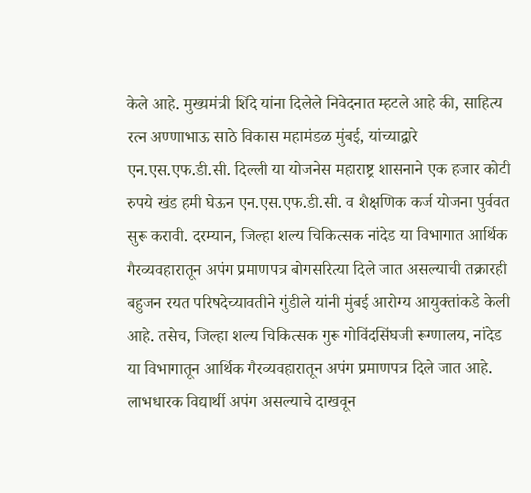केले आहे. मुख्यमंत्री शिंदे यांना दिलेले निवेदनात म्हटले आहे की, साहित्य रत्न अण्णाभाऊ साठे विकास महामंडळ मुंबई, यांच्याद्वारे एन.एस.एफ.डी.सी. दिल्ली या योजनेस महाराष्ट्र शासनाने एक हजार कोटी रुपये खंड हमी घेऊन एन.एस.एफ.डी.सी. व शैक्षणिक कर्ज योजना पुर्ववत सुरू करावी. दरम्यान, जिल्हा शल्य चिकित्सक नांदेड या विभागात आर्थिक गैरव्यवहारातून अपंग प्रमाणपत्र बोगसरित्या दिले जात असल्याची तक्रारही बहुजन रयत परिषदेच्यावतीने गुंडीले यांनी मुंबई आरोग्य आयुक्तांकडे केली आहे. तसेच, जिल्हा शल्य चिकित्सक गुरू गोविंदसिंघजी रूग्णालय, नांदेड या विभागातून आर्थिक गैरव्यवहारातून अपंग प्रमाणपत्र दिले जात आहे. लाभधारक विद्यार्थी अपंग असल्याचे दाखवून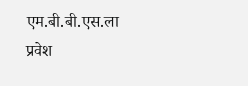एम.बी.बी.एस.ला प्रवेश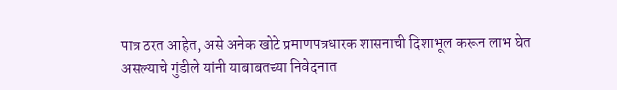पात्र ठरत आहेत, असे अनेक खोटे प्रमाणपत्रधारक शासनाची दिशाभूल करून लाभ घेत असल्याचे गुंडीले यांनी याबाबतच्या निवेदनात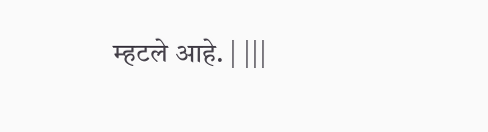म्हटले आहे. | |||